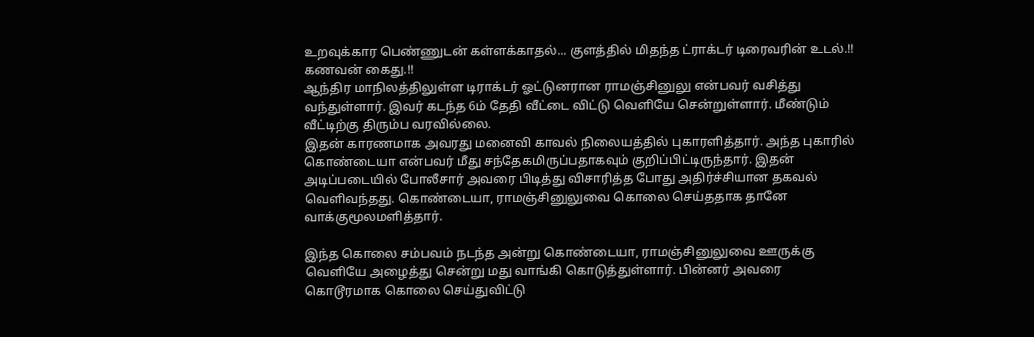உறவுக்கார பெண்ணுடன் கள்ளக்காதல்... குளத்தில் மிதந்த ட்ராக்டர் டிரைவரின் உடல்.!! கணவன் கைது.!!
ஆந்திர மாநிலத்திலுள்ள டிராக்டர் ஓட்டுனரான ராமஞ்சினுலு என்பவர் வசித்து வந்துள்ளார். இவர் கடந்த 6ம் தேதி வீட்டை விட்டு வெளியே சென்றுள்ளார். மீண்டும் வீட்டிற்கு திரும்ப வரவில்லை.
இதன் காரணமாக அவரது மனைவி காவல் நிலையத்தில் புகாரளித்தார். அந்த புகாரில் கொண்டையா என்பவர் மீது சந்தேகமிருப்பதாகவும் குறிப்பிட்டிருந்தார். இதன் அடிப்படையில் போலீசார் அவரை பிடித்து விசாரித்த போது அதிர்ச்சியான தகவல் வெளிவந்தது. கொண்டையா, ராமஞ்சினுலுவை கொலை செய்ததாக தானே வாக்குமூலமளித்தார்.

இந்த கொலை சம்பவம் நடந்த அன்று கொண்டையா, ராமஞ்சினுலுவை ஊருக்கு வெளியே அழைத்து சென்று மது வாங்கி கொடுத்துள்ளார். பின்னர் அவரை கொடூரமாக கொலை செய்துவிட்டு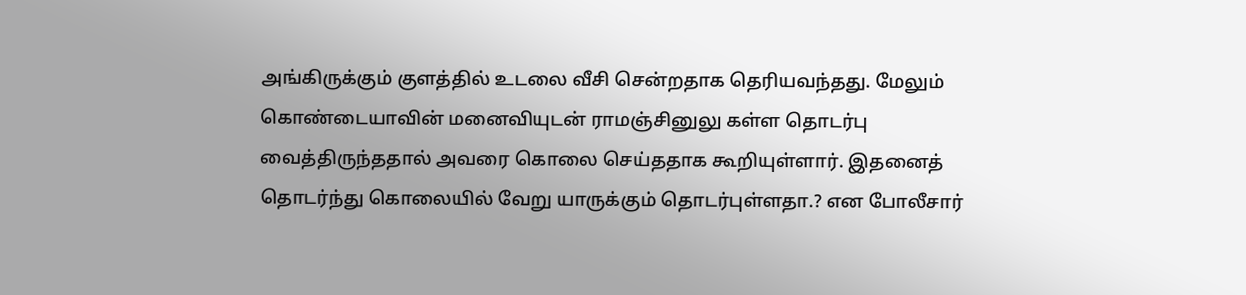அங்கிருக்கும் குளத்தில் உடலை வீசி சென்றதாக தெரியவந்தது. மேலும் கொண்டையாவின் மனைவியுடன் ராமஞ்சினுலு கள்ள தொடர்பு வைத்திருந்ததால் அவரை கொலை செய்ததாக கூறியுள்ளார். இதனைத் தொடர்ந்து கொலையில் வேறு யாருக்கும் தொடர்புள்ளதா.? என போலீசார்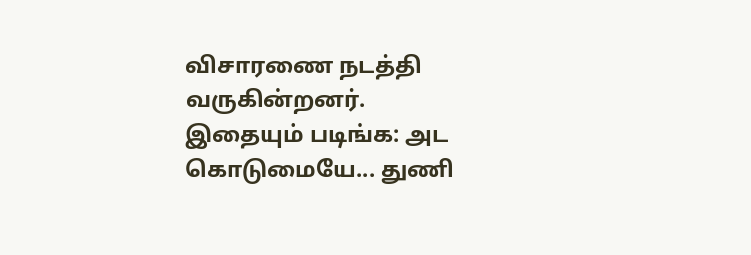விசாரணை நடத்தி வருகின்றனர்.
இதையும் படிங்க: அட கொடுமையே... துணி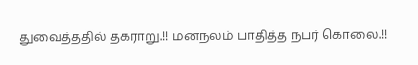துவைத்ததில் தகராறு.!! மனநலம் பாதித்த நபர் கொலை.!!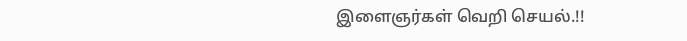இளைஞர்கள் வெறி செயல்.!!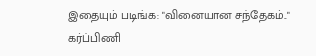இதையும் படிங்க: "வினையான சந்தேகம்.." கர்ப்பிணி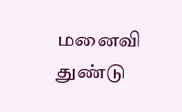மனைவி துண்டு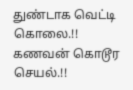துண்டாக வெட்டி கொலை.!! கணவன் கொடூர செயல்.!!